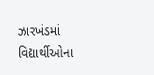ઝારખંડમાં વિદ્યાર્થીઓના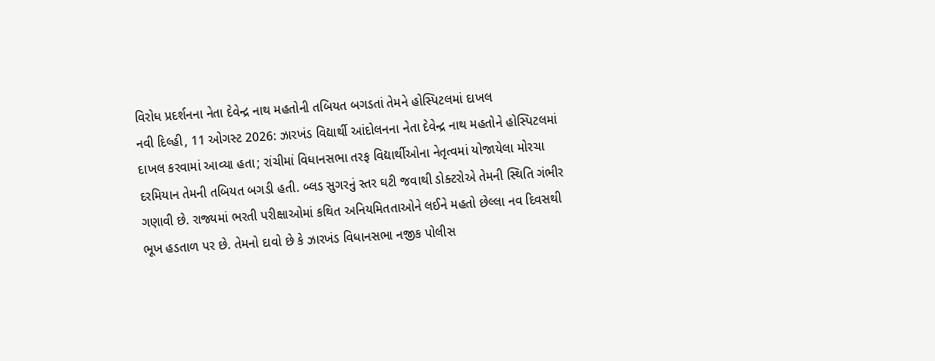વિરોધ પ્રદર્શનના નેતા દેવેન્દ્ર નાથ મહતોની તબિયત બગડતાં તેમને હોસ્પિટલમાં દાખલ
નવી દિલ્હી, 11 ઓગસ્ટ 2026: ઝારખંડ વિદ્યાર્થી આંદોલનના નેતા દેવેન્દ્ર નાથ મહતોને હોસ્પિટલમાં દાખલ કરવામાં આવ્યા હતા; રાંચીમાં વિધાનસભા તરફ વિદ્યાર્થીઓના નેતૃત્વમાં યોજાયેલા મોરચા દરમિયાન તેમની તબિયત બગડી હતી. બ્લડ સુગરનું સ્તર ઘટી જવાથી ડોક્ટરોએ તેમની સ્થિતિ ગંભીર ગણાવી છે. રાજ્યમાં ભરતી પરીક્ષાઓમાં કથિત અનિયમિતતાઓને લઈને મહતો છેલ્લા નવ દિવસથી ભૂખ હડતાળ પર છે. તેમનો દાવો છે કે ઝારખંડ વિધાનસભા નજીક પોલીસ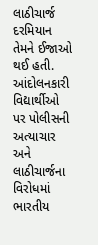લાઠીચાર્જ દરમિયાન તેમને ઈજાઓ થઈ હતી.
આંદોલનકારી વિદ્યાર્થીઓ પર પોલીસની અત્યાચાર અને લાઠીચાર્જના વિરોધમાં ભારતીય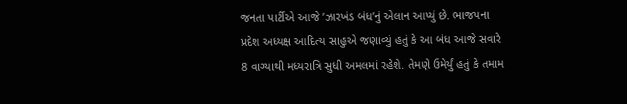જનતા પાર્ટીએ આજે ’ઝારખંડ બંધ’નું એલાન આપ્યું છે. ભાજપના પ્રદેશ અધ્યક્ષ આદિત્ય સાહુએ જણાવ્યું હતું કે આ બંધ આજે સવારે 8 વાગ્યાથી મધ્યરાત્રિ સુધી અમલમાં રહેશે. તેમણે ઉમેર્યું હતું કે તમામ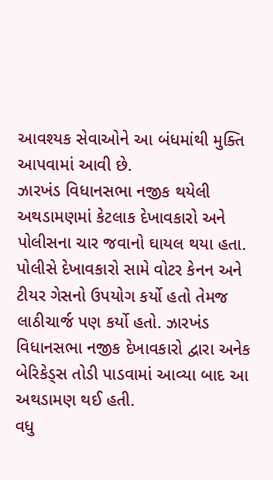આવશ્યક સેવાઓને આ બંધમાંથી મુક્તિ આપવામાં આવી છે.
ઝારખંડ વિધાનસભા નજીક થયેલી અથડામણમાં કેટલાક દેખાવકારો અને પોલીસના ચાર જવાનો ઘાયલ થયા હતા. પોલીસે દેખાવકારો સામે વોટર કેનન અને ટીયર ગેસનો ઉપયોગ કર્યો હતો તેમજ લાઠીચાર્જ પણ કર્યો હતો. ઝારખંડ વિધાનસભા નજીક દેખાવકારો દ્વારા અનેક બેરિકેડ્સ તોડી પાડવામાં આવ્યા બાદ આ અથડામણ થઈ હતી.
વધુ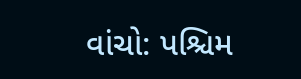વાંચો: પશ્ચિમ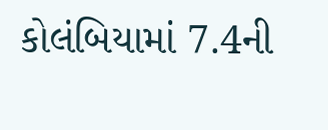કોલંબિયામાં 7.4ની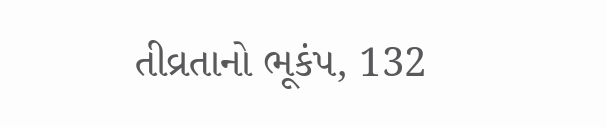તીવ્રતાનો ભૂકંપ, 132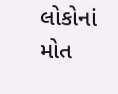લોકોનાં મોત